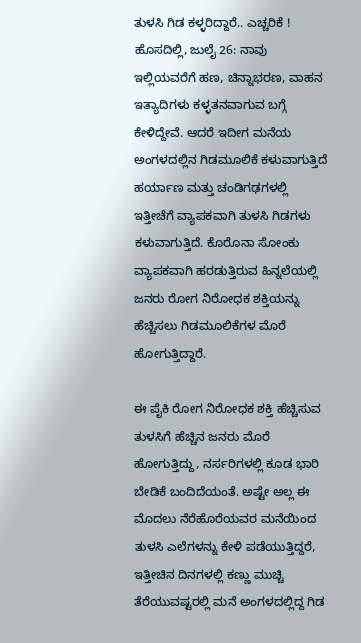ತುಳಸಿ ಗಿಡ ಕಳ್ಳರಿದ್ದಾರೆ.. ಎಚ್ಚರಿಕೆ !
ಹೊಸದಿಲ್ಲಿ, ಜುಲೈ 26: ನಾವು ಇಲ್ಲಿಯವರೆಗೆ ಹಣ, ಚಿನ್ನಾಭರಣ, ವಾಹನ ಇತ್ಯಾದಿಗಳು ಕಳ್ಳತನವಾಗುವ ಬಗ್ಗೆ ಕೇಳಿದ್ದೇವೆ. ಆದರೆ ಇದೀಗ ಮನೆಯ ಅಂಗಳದಲ್ಲಿನ ಗಿಡಮೂಲಿಕೆ ಕಳುವಾಗುತ್ತಿದೆ
ಹರ್ಯಾಣ ಮತ್ತು ಚಂಡಿಗಢಗಳಲ್ಲಿ ಇತ್ತೀಚೆಗೆ ವ್ಯಾಪಕವಾಗಿ ತುಳಸಿ ಗಿಡಗಳು ಕಳುವಾಗುತ್ತಿದೆ. ಕೊರೊನಾ ಸೋಂಕು ವ್ಯಾಪಕವಾಗಿ ಹರಡುತ್ತಿರುವ ಹಿನ್ನಲೆಯಲ್ಲಿ ಜನರು ರೋಗ ನಿರೋಧಕ ಶಕ್ತಿಯನ್ನು ಹೆಚ್ಚಿಸಲು ಗಿಡಮೂಲಿಕೆಗಳ ಮೊರೆ ಹೋಗುತ್ತಿದ್ದಾರೆ.

ಈ ಪೈಕಿ ರೋಗ ನಿರೋಧಕ ಶಕ್ತಿ ಹೆಚ್ಚಿಸುವ ತುಳಸಿಗೆ ಹೆಚ್ಚಿನ ಜನರು ಮೊರೆ ಹೋಗುತ್ತಿದ್ದು, ನರ್ಸರಿಗಳಲ್ಲಿ ಕೂಡ ಭಾರಿ ಬೇಡಿಕೆ ಬಂದಿದೆಯಂತೆ. ಅಷ್ಟೇ ಅಲ್ಲ ಈ ಮೊದಲು ನೆರೆಹೊರೆಯವರ ಮನೆಯಿಂದ ತುಳಸಿ ಎಲೆಗಳನ್ನು ಕೇಳಿ ಪಡೆಯುತ್ತಿದ್ದರೆ, ಇತ್ತೀಚಿನ ದಿನಗಳಲ್ಲಿ ಕಣ್ಣು ಮುಚ್ಚಿ ತೆರೆಯುವಷ್ಟರಲ್ಲಿ ಮನೆ ಅಂಗಳದಲ್ಲಿದ್ದ ಗಿಡ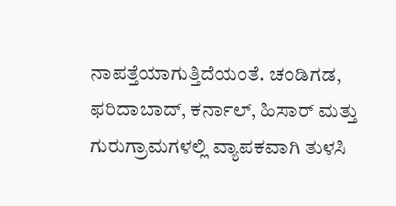ನಾಪತ್ತೆಯಾಗುತ್ತಿದೆಯಂತೆ. ಚಂಡಿಗಡ, ಫರಿದಾಬಾದ್, ಕರ್ನಾಲ್, ಹಿಸಾರ್ ಮತ್ತು ಗುರುಗ್ರಾಮಗಳಲ್ಲಿ ವ್ಯಾಪಕವಾಗಿ ತುಳಸಿ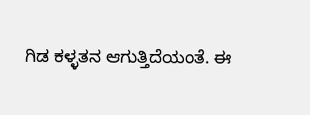ಗಿಡ ಕಳ್ಳತನ ಆಗುತ್ತಿದೆಯಂತೆ. ಈ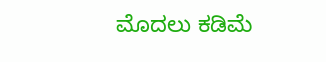ಮೊದಲು ಕಡಿಮೆ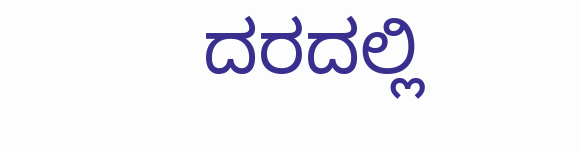ದರದಲ್ಲಿ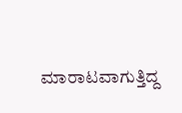ಮಾರಾಟವಾಗುತ್ತಿದ್ದ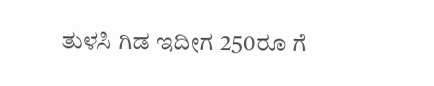ತುಳಸಿ ಗಿಡ ಇದೀಗ 250ರೂ ಗೆ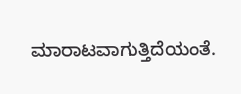ಮಾರಾಟವಾಗುತ್ತಿದೆಯಂತೆ.